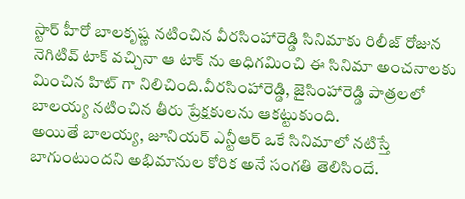స్టార్ హీరో బాలకృష్ణ నటించిన వీరసింహారెడ్డి సినిమాకు రిలీజ్ రోజున నెగిటివ్ టాక్ వచ్చినా ఆ టాక్ ను అధిగమించి ఈ సినిమా అంచనాలకు మించిన హిట్ గా నిలిచింది.వీరసింహారెడ్డి, జైసింహారెడ్డి పాత్రలలో బాలయ్య నటించిన తీరు ప్రేక్షకులను ఆకట్టుకుంది.
అయితే బాలయ్య, జూనియర్ ఎన్టీఆర్ ఒకే సినిమాలో నటిస్తే బాగుంటుందని అభిమానుల కోరిక అనే సంగతి తెలిసిందే.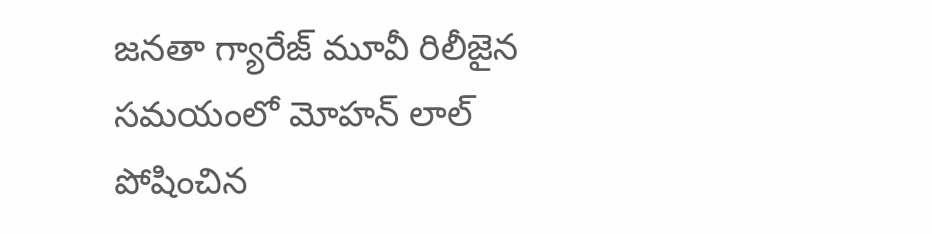జనతా గ్యారేజ్ మూవీ రిలీజైన సమయంలో మోహన్ లాల్ పోషించిన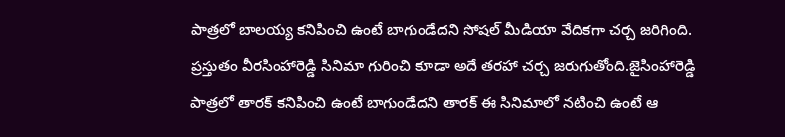పాత్రలో బాలయ్య కనిపించి ఉంటే బాగుండేదని సోషల్ మీడియా వేదికగా చర్చ జరిగింది.
ప్రస్తుతం వీరసింహారెడ్డి సినిమా గురించి కూడా అదే తరహా చర్చ జరుగుతోంది.జైసింహారెడ్డి పాత్రలో తారక్ కనిపించి ఉంటే బాగుండేదని తారక్ ఈ సినిమాలో నటించి ఉంటే ఆ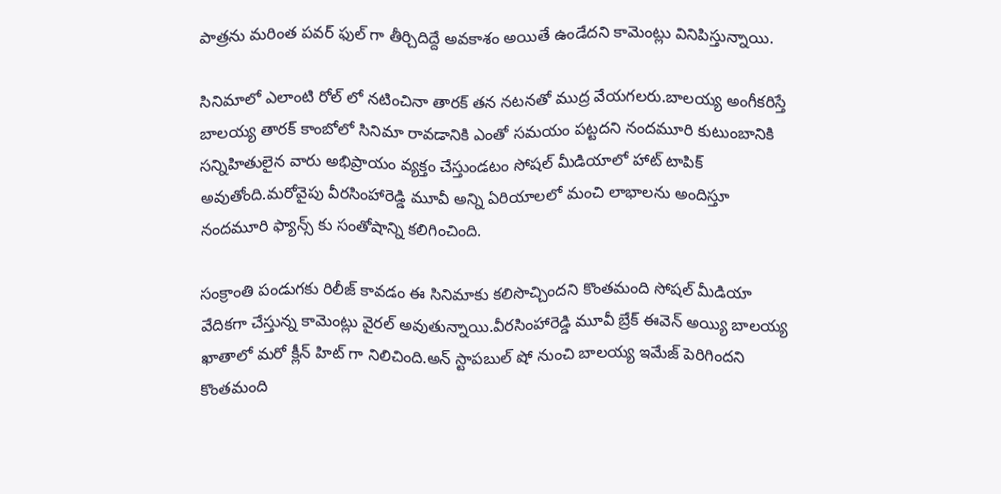పాత్రను మరింత పవర్ ఫుల్ గా తీర్చిదిద్దే అవకాశం అయితే ఉండేదని కామెంట్లు వినిపిస్తున్నాయి.

సినిమాలో ఎలాంటి రోల్ లో నటించినా తారక్ తన నటనతో ముద్ర వేయగలరు.బాలయ్య అంగీకరిస్తే బాలయ్య తారక్ కాంబోలో సినిమా రావడానికి ఎంతో సమయం పట్టదని నందమూరి కుటుంబానికి సన్నిహితులైన వారు అభిప్రాయం వ్యక్తం చేస్తుండటం సోషల్ మీడియాలో హాట్ టాపిక్ అవుతోంది.మరోవైపు వీరసింహారెడ్డి మూవీ అన్ని ఏరియాలలో మంచి లాభాలను అందిస్తూ నందమూరి ఫ్యాన్స్ కు సంతోషాన్ని కలిగించింది.

సంక్రాంతి పండుగకు రిలీజ్ కావడం ఈ సినిమాకు కలిసొచ్చిందని కొంతమంది సోషల్ మీడియా వేదికగా చేస్తున్న కామెంట్లు వైరల్ అవుతున్నాయి.వీరసింహారెడ్డి మూవీ బ్రేక్ ఈవెన్ అయ్యి బాలయ్య ఖాతాలో మరో క్లీన్ హిట్ గా నిలిచింది.అన్ స్టాపబుల్ షో నుంచి బాలయ్య ఇమేజ్ పెరిగిందని కొంతమంది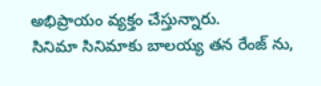అభిప్రాయం వ్యక్తం చేస్తున్నారు.
సినిమా సినిమాకు బాలయ్య తన రేంజ్ ను,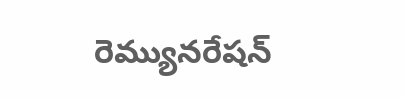రెమ్యునరేషన్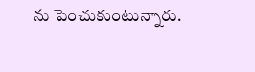ను పెంచుకుంటున్నారు.